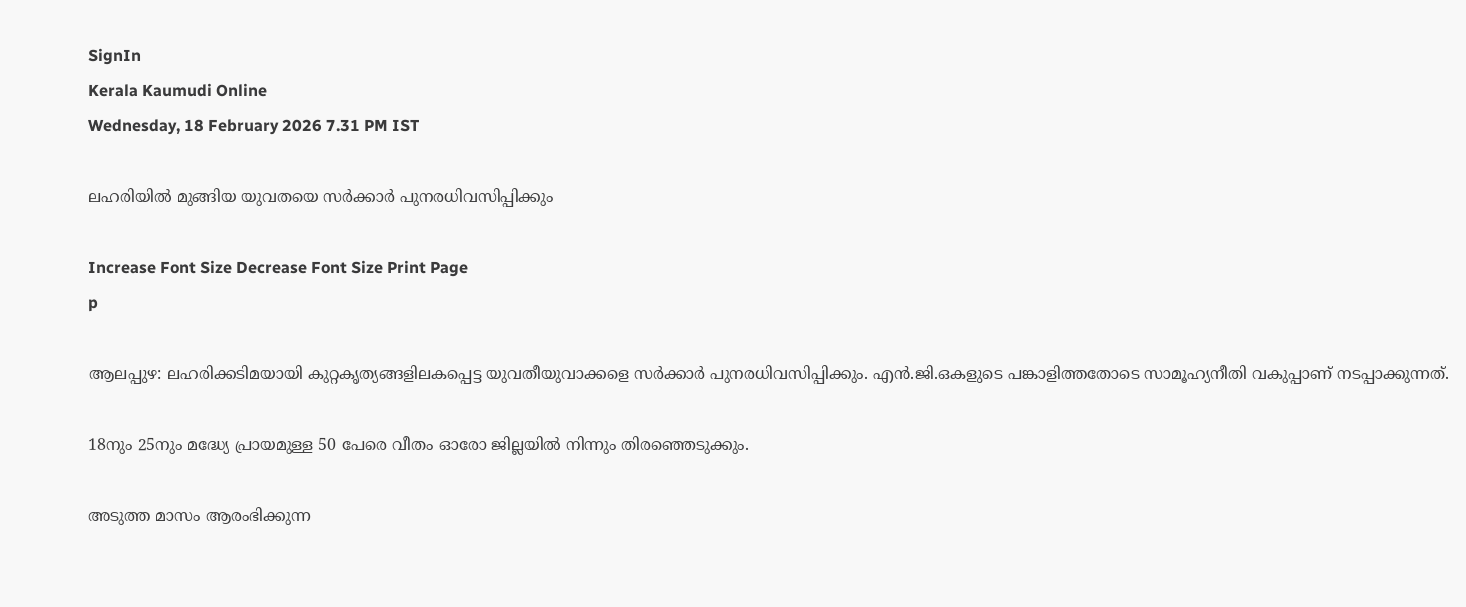SignIn
Kerala Kaumudi Online
Wednesday, 18 February 2026 7.31 PM IST

ലഹരിയിൽ മുങ്ങിയ യുവതയെ സർക്കാർ പുനരധിവസിപ്പിക്കും

Increase Font Size Decrease Font Size Print Page
p

ആലപ്പുഴ: ലഹരിക്കടിമയായി കുറ്റകൃത്യങ്ങളിലകപ്പെട്ട യുവതീയുവാക്കളെ സർക്കാർ പുനരധിവസിപ്പിക്കും. എൻ.ജി.ഒകളുടെ പങ്കാളിത്തതോടെ സാമൂഹ്യനീതി വകുപ്പാണ് നടപ്പാക്കുന്നത്.

18നും 25നും മദ്ധ്യേ പ്രായമുള്ള 50 പേരെ വീതം ഓരോ ജില്ലയിൽ നിന്നും തിരഞ്ഞെടുക്കും.

അടുത്ത മാസം ആരംഭിക്കുന്ന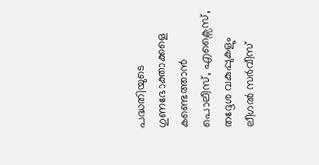പദ്ധതിയുടെ ഗുണഭോക്താക്കളെ കണ്ടെത്താൻ പൊലീസ്, എക്സൈസ്, തദ്ദേശ വകുപ്പുകളും ലീഗൽ സർവീസ്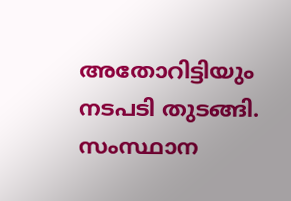അതോറിട്ടിയും നടപടി തുടങ്ങി. സംസ്ഥാന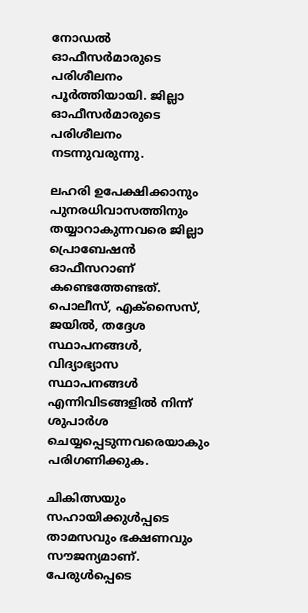നോ‌ഡൽ ഓഫീസർമാരുടെ പരിശീലനം പൂർത്തിയായി. ജില്ലാ ഓഫീസർമാരുടെ പരിശീലനം നടന്നുവരുന്നു.

ലഹരി ഉപേക്ഷിക്കാനും പുനരധിവാസത്തിനും തയ്യാറാകുന്നവരെ ജില്ലാ പ്രൊബേഷൻ ഓഫീസറാണ് കണ്ടെത്തേണ്ടത്. പൊലീസ്, എക്സൈസ്, ജയിൽ, തദ്ദേശ സ്ഥാപനങ്ങൾ, വിദ്യാഭ്യാസ സ്ഥാപനങ്ങൾ എന്നിവിടങ്ങളിൽ നിന്ന് ശുപാർശ ചെയ്യപ്പെടുന്നവരെയാകും പരിഗണിക്കുക.

ചികിത്സയും സഹായിക്കുൾപ്പടെ താമസവും ഭക്ഷണവും സൗജന്യമാണ്. പേരുൾപ്പെടെ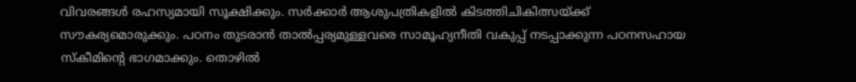വിവരങ്ങൾ രഹസ്യമായി സൂക്ഷിക്കും. സർക്കാർ ആശുപത്രികളിൽ കിടത്തിചികിത്സയ്ക്ക് സൗകര്യമൊരുക്കും. പഠനം തുടരാൻ താൽപ്പര്യമുള്ളവരെ സാമൂഹ്യനീതി വകുപ്പ് നടപ്പാക്കുന്ന പഠനസഹായ സ്കീമിന്റെ ഭാഗമാക്കും. തൊഴിൽ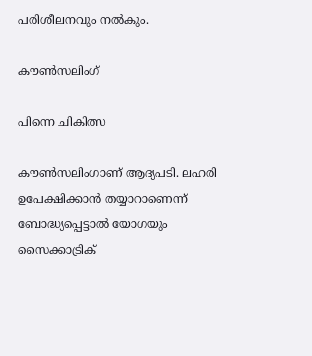പരിശീലനവും നൽകും.

കൗൺസലിംഗ്

പിന്നെ ചികിത്സ

കൗൺസലിംഗാണ് ആദ്യപടി. ലഹരി ഉപേക്ഷിക്കാൻ തയ്യാറാണെന്ന് ബോദ്ധ്യപ്പെട്ടാൽ യോഗയും സൈക്കാട്രിക്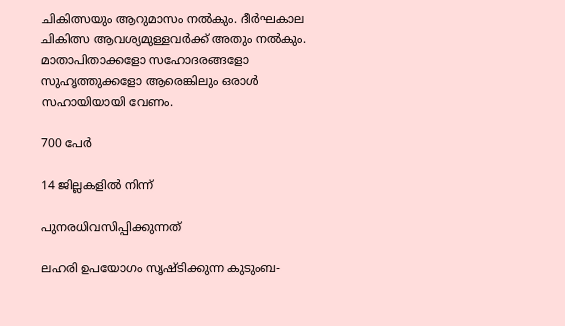ചികിത്സയും ആറുമാസം നൽകും. ദീർഘകാല ചികിത്സ ആവശ്യമുള്ളവർക്ക് അതും നൽകും. മാതാപിതാക്കളോ സഹോദരങ്ങളോ സുഹൃത്തുക്കളോ ആരെങ്കിലും ഒരാൾ സഹായിയായി വേണം.

700 പേർ

14 ജില്ലകളിൽ നിന്ന്

പുനരധിവസിപ്പിക്കുന്നത്

ലഹരി ഉപയോഗം സൃഷ്ടിക്കുന്ന കുടുംബ-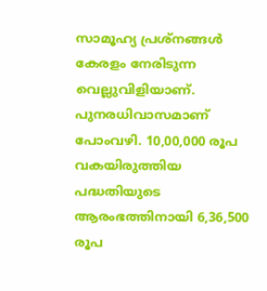സാമൂഹ്യ പ്രശ്നങ്ങൾ കേരളം നേരിടുന്ന വെല്ലുവിളിയാണ്. പുനരധിവാസമാണ് പോംവഴി. 10,00,000 രൂപ വകയിരുത്തിയ പദ്ധതിയുടെ ആരംഭത്തിനായി 6,36,500 രൂപ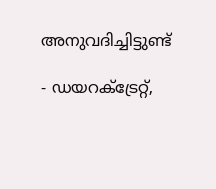അനുവദിച്ചിട്ടുണ്ട്

- ഡയറക്ട്രേറ്റ്,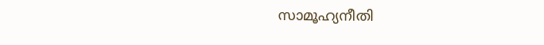സാമൂഹ്യനീതി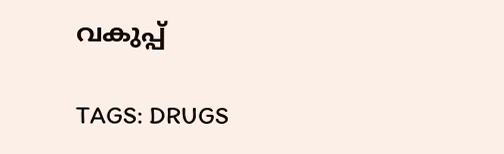വകുപ്പ്

TAGS: DRUGS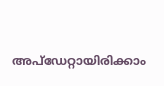അപ്ഡേറ്റായിരിക്കാം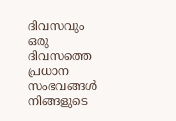ദിവസവും
ഒരു ദിവസത്തെ പ്രധാന സംഭവങ്ങൾ നിങ്ങളുടെ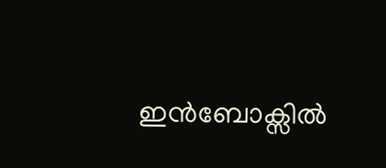ഇൻബോക്സിൽ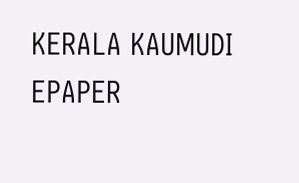KERALA KAUMUDI EPAPER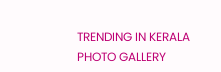TRENDING IN KERALA
PHOTO GALLERY